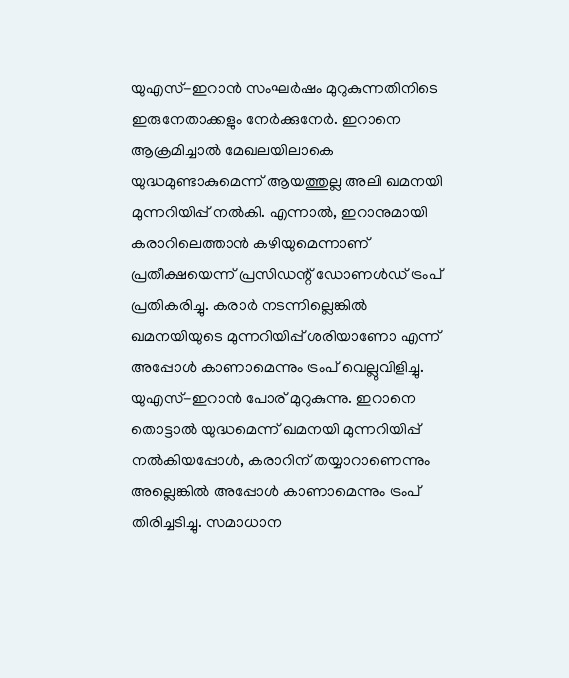യുഎസ്-ഇറാൻ സംഘർഷം മുറുകുന്നതിനിടെ ഇരുനേതാക്കളും നേർക്കുനേർ. ഇറാനെ ആക്രമിച്ചാൽ മേഖലയിലാകെ യുദ്ധമുണ്ടാകുമെന്ന് ആയത്തുല്ല അലി ഖമനയി മുന്നറിയിപ്പ് നൽകി. എന്നാൽ, ഇറാനുമായി കരാറിലെത്താൻ കഴിയുമെന്നാണ് പ്രതീക്ഷയെന്ന് പ്രസിഡന്റ് ഡോണൾഡ് ട്രംപ് പ്രതികരിച്ചു. കരാർ നടന്നില്ലെങ്കിൽ ഖമനയിയുടെ മുന്നറിയിപ്പ് ശരിയാണോ എന്ന് അപ്പോൾ കാണാമെന്നും ട്രംപ് വെല്ലുവിളിച്ചു.
യുഎസ്-ഇറാൻ പോര് മുറുകുന്നു. ഇറാനെ തൊട്ടാൽ യുദ്ധമെന്ന് ഖമനയി മുന്നറിയിപ്പ് നൽകിയപ്പോൾ, കരാറിന് തയ്യാറാണെന്നും അല്ലെങ്കിൽ അപ്പോൾ കാണാമെന്നും ട്രംപ് തിരിച്ചടിച്ചു. സമാധാന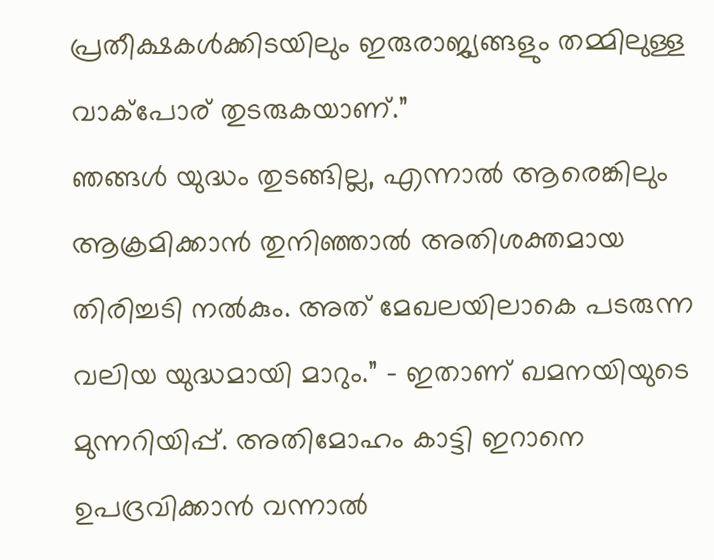പ്രതീക്ഷകൾക്കിടയിലും ഇരുരാജ്യങ്ങളും തമ്മിലുള്ള വാക്പോര് തുടരുകയാണ്.”
ഞങ്ങൾ യുദ്ധം തുടങ്ങില്ല, എന്നാൽ ആരെങ്കിലും ആക്രമിക്കാൻ തുനിഞ്ഞാൽ അതിശക്തമായ തിരിച്ചടി നൽകും. അത് മേഖലയിലാകെ പടരുന്ന വലിയ യുദ്ധമായി മാറും.” – ഇതാണ് ഖമനയിയുടെ മുന്നറിയിപ്പ്. അതിമോഹം കാട്ടി ഇറാനെ ഉപദ്രവിക്കാൻ വന്നാൽ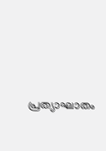പ്രത്യാഘാതം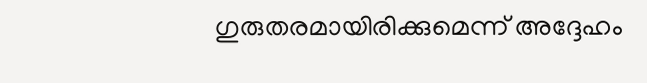ഗുരുതരമായിരിക്കുമെന്ന് അദ്ദേഹം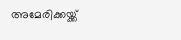അമേരിക്കയ്ക്ക്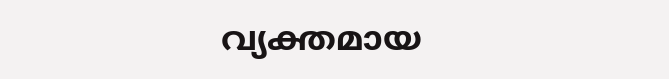വ്യക്തമായ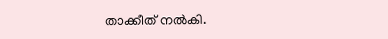താക്കീത് നൽകി.